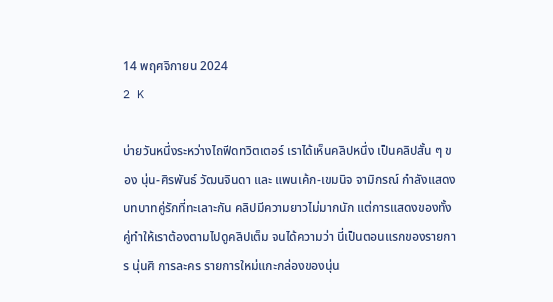14 พฤศจิกายน 2024
2 K

บ่ายวันหนึ่งระหว่างไถฟีดทวิตเตอร์ เราได้เห็นคลิปหนึ่ง เป็นคลิปสั้น ๆ ของ นุ่น-ศิรพันธ์ วัฒนจินดา และ แพนเค้ก-เขมนิจ จามิกรณ์ กำลังแสดงบทบาทคู่รักที่ทะเลาะกัน คลิปมีความยาวไม่มากนัก แต่การแสดงของทั้งคู่ทำให้เราต้องตามไปดูคลิปเต็ม จนได้ความว่า นี่เป็นตอนแรกของรายการ นุ่นศิ การละคร รายการใหม่แกะกล่องของนุ่น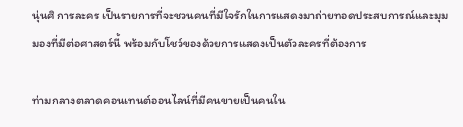นุ่นศิ การละคร เป็นรายการที่จะชวนคนที่มีใจรักในการแสดงมาถ่ายทอดประสบการณ์และมุมมองที่มีต่อศาสตร์นี้ พร้อมกับโชว์ของด้วยการแสดงเป็นตัวละครที่ต้องการ

ท่ามกลางตลาดคอนเทนต์ออนไลน์ที่มีคนขายเป็นคนใน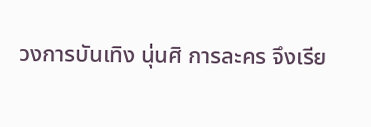วงการบันเทิง นุ่นศิ การละคร จึงเรีย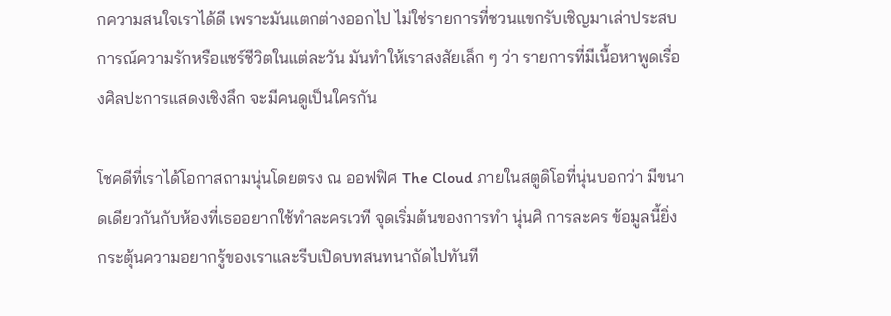กความสนใจเราได้ดี เพราะมันแตกต่างออกไป ไม่ใช่รายการที่ชวนแขกรับเชิญมาเล่าประสบการณ์ความรักหรือแชร์ชีวิตในแต่ละวัน มันทำให้เราสงสัยเล็ก ๆ ว่า รายการที่มีเนื้อหาพูดเรื่องศิลปะการแสดงเชิงลึก จะมีคนดูเป็นใครกัน

โชคดีที่เราได้โอกาสถามนุ่นโดยตรง ณ ออฟฟิศ The Cloud ภายในสตูดิโอที่นุ่นบอกว่า มีขนาดเดียวกันกับห้องที่เธออยากใช้ทำละครเวที จุดเริ่มต้นของการทำ นุ่นศิ การละคร ข้อมูลนี้ยิ่งกระตุ้นความอยากรู้ของเราและรีบเปิดบทสนทนาถัดไปทันที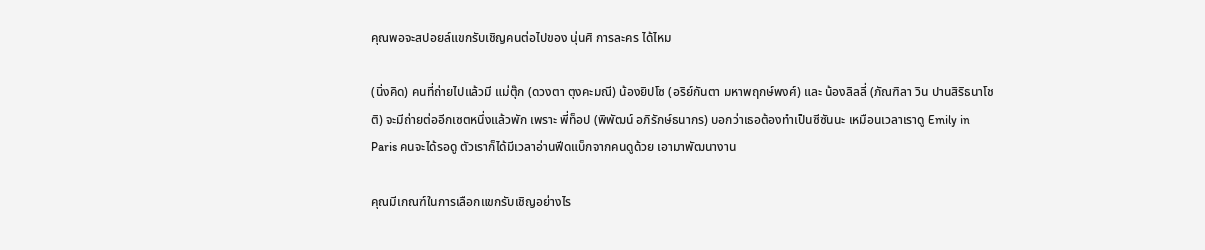คุณพอจะสปอยล์แขกรับเชิญคนต่อไปของ นุ่นศิ การละคร ได้ไหม

(นิ่งคิด) คนที่ถ่ายไปแล้วมี แม่ตุ๊ก (ดวงตา ตุงคะมณี) น้องยิปโซ (อริย์กันตา มหาพฤกษ์พงศ์) และ น้องลิลลี่ (ภัณฑิลา วิน ปานสิริธนาโชติ) จะมีถ่ายต่ออีกเซตหนึ่งแล้วพัก เพราะ พี่ท็อป (พิพัฒน์ อภิรักษ์ธนากร) บอกว่าเธอต้องทำเป็นซีซันนะ เหมือนเวลาเราดู Emily in Paris คนจะได้รอดู ตัวเราก็ได้มีเวลาอ่านฟีดแบ็กจากคนดูด้วย เอามาพัฒนางาน

คุณมีเกณฑ์ในการเลือกแขกรับเชิญอย่างไร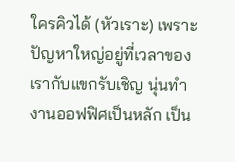ใครคิวได้ (หัวเราะ) เพราะปัญหาใหญ่อยู่ที่เวลาของเรากับแขกรับเชิญ นุ่นทำงานออฟฟิศเป็นหลัก เป็น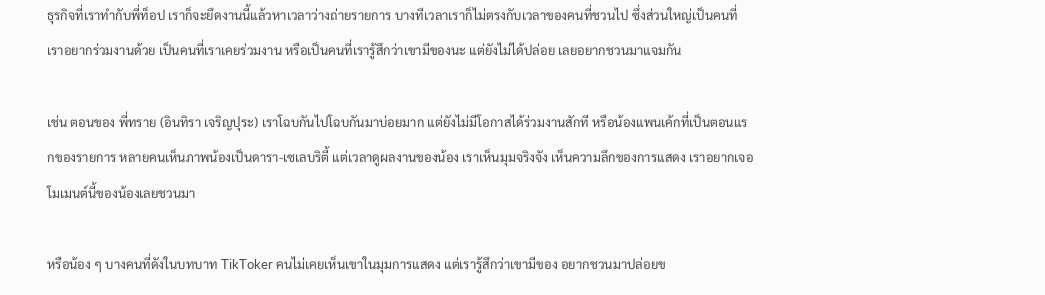ธุรกิจที่เราทำกับพี่ท็อป เราก็จะยึดงานนี้แล้วหาเวลาว่างถ่ายรายการ บางทีเวลาเราก็ไม่ตรงกับเวลาของคนที่ชวนไป ซึ่งส่วนใหญ่เป็นคนที่เราอยากร่วมงานด้วย เป็นคนที่เราเคยร่วมงาน หรือเป็นคนที่เรารู้สึกว่าเขามีของนะ แต่ยังไม่ได้ปล่อย เลยอยากชวนมาแจมกัน

เช่น ตอนของ พี่ทราย (อินทิรา เจริญปุระ) เราโฉบกันไปโฉบกันมาบ่อยมาก แต่ยังไม่มีโอกาสได้ร่วมงานสักที หรือน้องแพนเค้กที่เป็นตอนแรกของรายการ หลายคนเห็นภาพน้องเป็นดารา-เซเลบริตี้ แต่เวลาดูผลงานของน้อง เราเห็นมุมจริงจัง เห็นความลึกของการแสดง เราอยากเจอโมเมนต์นี้ของน้องเลยชวนมา

หรือน้อง ๆ บางคนที่ดังในบทบาท TikToker คนไม่เคยเห็นเขาในมุมการแสดง แต่เรารู้สึกว่าเขามีของ อยากชวนมาปล่อยข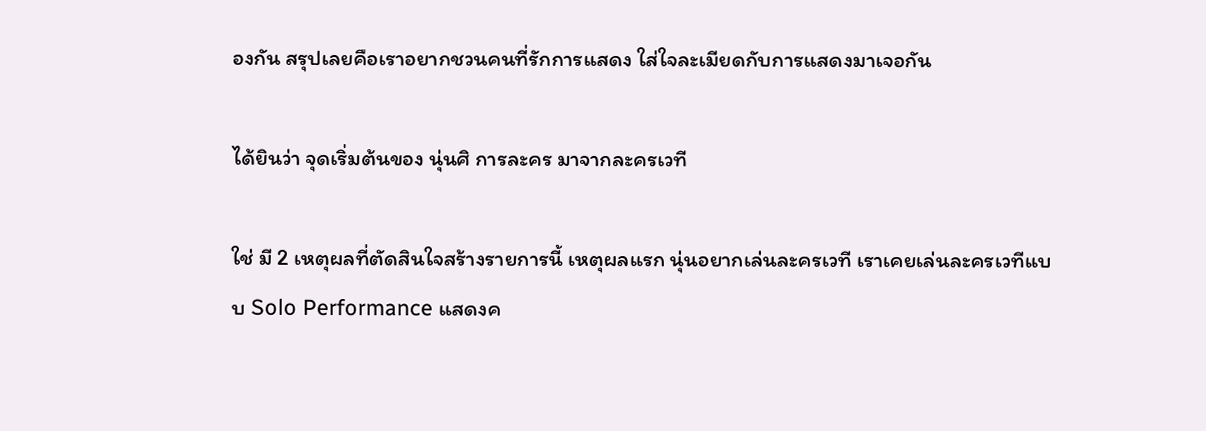องกัน สรุปเลยคือเราอยากชวนคนที่รักการแสดง ใส่ใจละเมียดกับการแสดงมาเจอกัน

ได้ยินว่า จุดเริ่มต้นของ นุ่นศิ การละคร มาจากละครเวที

ใช่ มี 2 เหตุผลที่ตัดสินใจสร้างรายการนี้ เหตุผลแรก นุ่นอยากเล่นละครเวที เราเคยเล่นละครเวทีแบบ Solo Performance แสดงค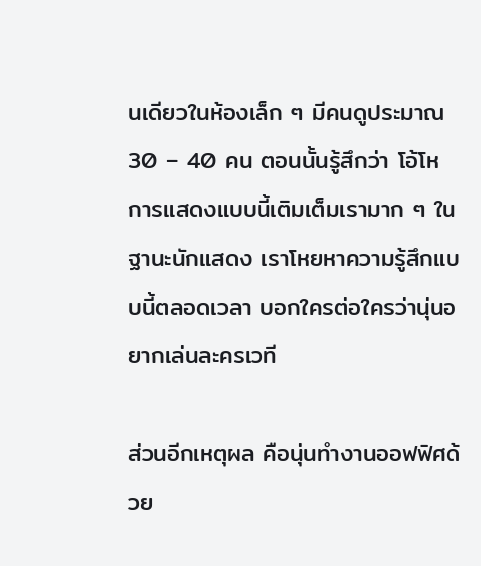นเดียวในห้องเล็ก ๆ มีคนดูประมาณ 30 – 40 คน ตอนนั้นรู้สึกว่า โอ้โห การแสดงแบบนี้เติมเต็มเรามาก ๆ ในฐานะนักแสดง เราโหยหาความรู้สึกแบบนี้ตลอดเวลา บอกใครต่อใครว่านุ่นอยากเล่นละครเวที

ส่วนอีกเหตุผล คือนุ่นทำงานออฟฟิศด้วย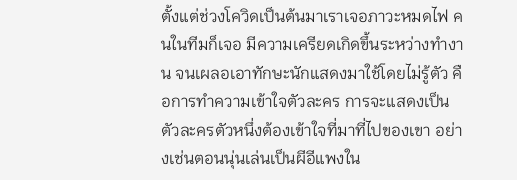ตั้งแต่ช่วงโควิดเป็นต้นมาเราเจอภาวะหมดไฟ คนในทีมก็เจอ มีความเครียดเกิดขึ้นระหว่างทำงาน จนเผลอเอาทักษะนักแสดงมาใช้โดยไม่รู้ตัว คือการทำความเข้าใจตัวละคร การจะแสดงเป็นตัวละครตัวหนึ่งต้องเข้าใจที่มาที่ไปของเขา อย่างเช่นตอนนุ่นเล่นเป็นผีอีแพงใน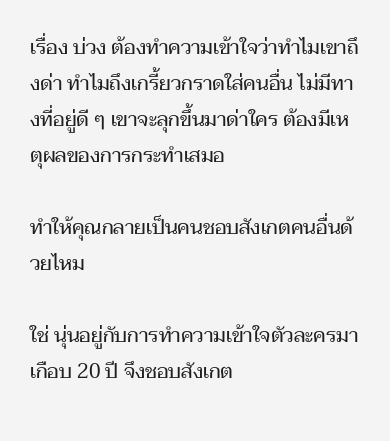เรื่อง บ่วง ต้องทำความเข้าใจว่าทำไมเขาถึงด่า ทำไมถึงเกรี้ยวกราดใส่คนอื่น ไม่มีทางที่อยู่ดี ๆ เขาจะลุกขึ้นมาด่าใคร ต้องมีเหตุผลของการกระทำเสมอ

ทำให้คุณกลายเป็นคนชอบสังเกตคนอื่นด้วยไหม

ใช่ นุ่นอยู่กับการทำความเข้าใจตัวละครมาเกือบ 20 ปี จึงชอบสังเกต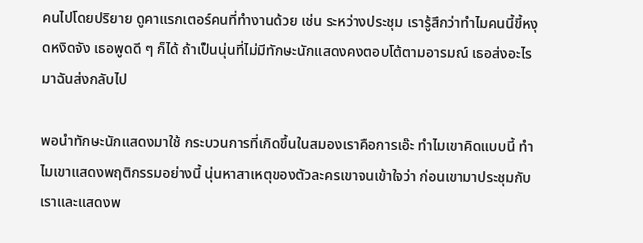คนไปโดยปริยาย ดูคาแรกเตอร์คนที่ทำงานด้วย เช่น ระหว่างประชุม เรารู้สึกว่าทำไมคนนี้ขี้หงุดหงิดจัง เธอพูดดี ๆ ก็ได้ ถ้าเป็นนุ่นที่ไม่มีทักษะนักแสดงคงตอบโต้ตามอารมณ์ เธอส่งอะไรมาฉันส่งกลับไป

พอนำทักษะนักแสดงมาใช้ กระบวนการที่เกิดขึ้นในสมองเราคือการเอ๊ะ ทำไมเขาคิดแบบนี้ ทำไมเขาแสดงพฤติกรรมอย่างนี้ นุ่นหาสาเหตุของตัวละครเขาจนเข้าใจว่า ก่อนเขามาประชุมกับเราและแสดงพ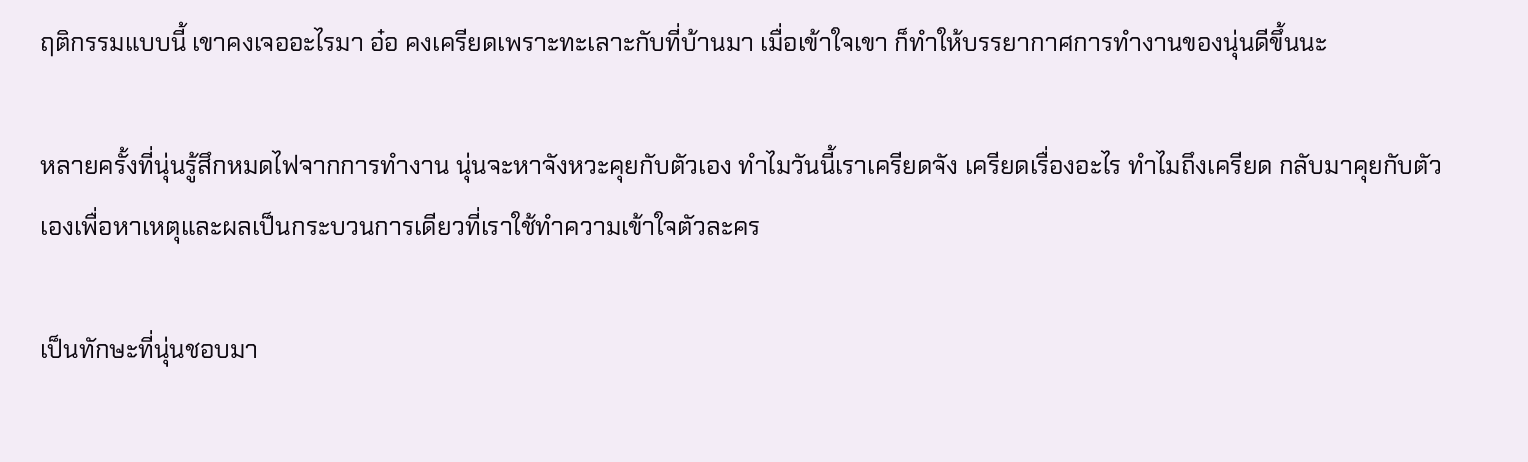ฤติกรรมแบบนี้ เขาคงเจออะไรมา อ๋อ คงเครียดเพราะทะเลาะกับที่บ้านมา เมื่อเข้าใจเขา ก็ทำให้บรรยากาศการทำงานของนุ่นดีขึ้นนะ

หลายครั้งที่นุ่นรู้สึกหมดไฟจากการทำงาน นุ่นจะหาจังหวะคุยกับตัวเอง ทำไมวันนี้เราเครียดจัง เครียดเรื่องอะไร ทำไมถึงเครียด กลับมาคุยกับตัวเองเพื่อหาเหตุและผลเป็นกระบวนการเดียวที่เราใช้ทำความเข้าใจตัวละคร

เป็นทักษะที่นุ่นชอบมา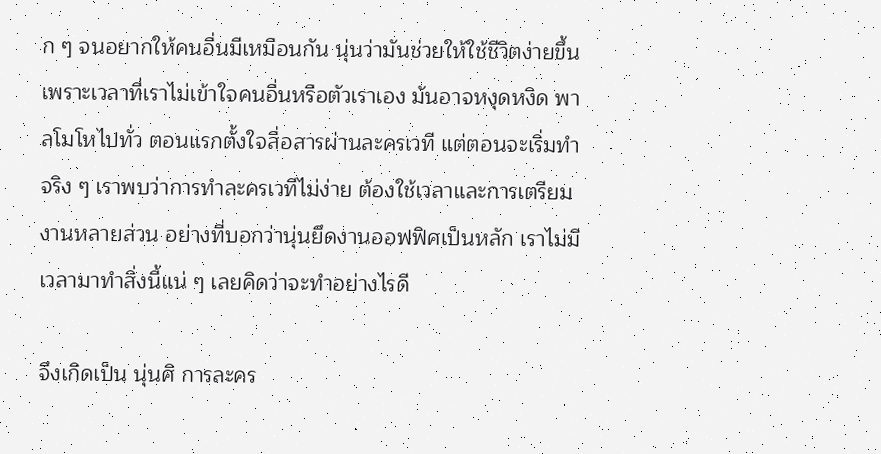ก ๆ จนอยากให้คนอื่นมีเหมือนกัน นุ่นว่ามันช่วยให้ใช้ชีวิตง่ายขึ้น เพราะเวลาที่เราไม่เข้าใจคนอื่นหรือตัวเราเอง มันอาจหงุดหงิด พาลโมโหไปทั่ว ตอนแรกตั้งใจสื่อสารผ่านละครเวที แต่ตอนจะเริ่มทำจริง ๆ เราพบว่าการทำละครเวทีไม่ง่าย ต้องใช้เวลาและการเตรียมงานหลายส่วน อย่างที่บอกว่านุ่นยึดงานออฟฟิศเป็นหลัก เราไม่มีเวลามาทำสิ่งนี้แน่ ๆ เลยคิดว่าจะทำอย่างไรดี

จึงเกิดเป็น นุ่นศิ การละคร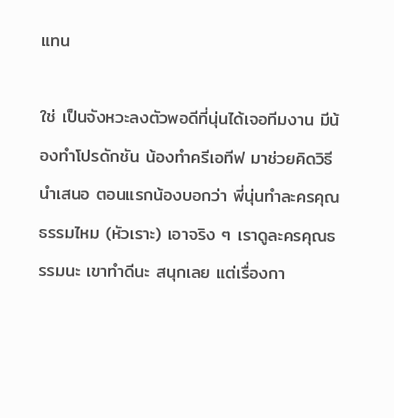แทน

ใช่ เป็นจังหวะลงตัวพอดีที่นุ่นได้เจอทีมงาน มีน้องทำโปรดักชัน น้องทำครีเอทีฟ มาช่วยคิดวิธีนำเสนอ ตอนแรกน้องบอกว่า พี่นุ่นทำละครคุณธรรมไหม (หัวเราะ) เอาจริง ๆ เราดูละครคุณธรรมนะ เขาทำดีนะ สนุกเลย แต่เรื่องกา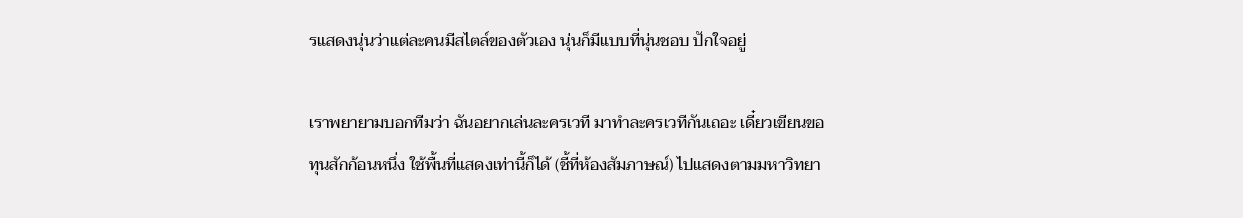รแสดงนุ่นว่าแต่ละคนมีสไตล์ของตัวเอง นุ่นก็มีแบบที่นุ่นชอบ ปักใจอยู่

เราพยายามบอกทีมว่า ฉันอยากเล่นละครเวที มาทำละครเวทีกันเถอะ เดี๋ยวเขียนขอทุนสักก้อนหนึ่ง ใช้พื้นที่แสดงเท่านี้ก็ได้ (ชี้ที่ห้องสัมภาษณ์) ไปแสดงตามมหาวิทยา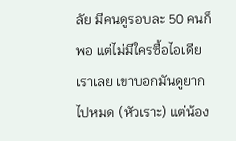ลัย มีคนดูรอบละ 50 คนก็พอ แต่ไม่มีใครซื้อไอเดียเราเลย เขาบอกมันดูยากไปหมด (หัวเราะ) แต่น้อง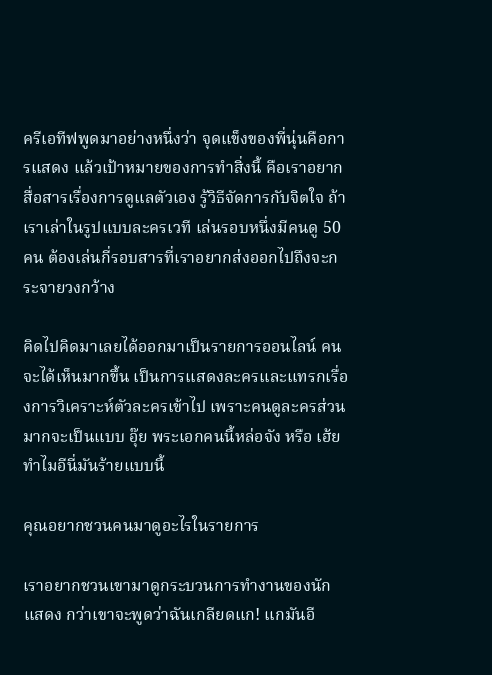ครีเอทีฟพูดมาอย่างหนึ่งว่า จุดแข็งของพี่นุ่นคือการแสดง แล้วเป้าหมายของการทำสิ่งนี้ คือเราอยากสื่อสารเรื่องการดูแลตัวเอง รู้วิธีจัดการกับจิตใจ ถ้าเราเล่าในรูปแบบละครเวที เล่นรอบหนึ่งมีคนดู 50 คน ต้องเล่นกี่รอบสารที่เราอยากส่งออกไปถึงจะกระจายวงกว้าง

คิดไปคิดมาเลยได้ออกมาเป็นรายการออนไลน์ คนจะได้เห็นมากขึ้น เป็นการแสดงละครและแทรกเรื่องการวิเคราะห์ตัวละครเข้าไป เพราะคนดูละครส่วนมากจะเป็นแบบ อุ๊ย พระเอกคนนี้หล่อจัง หรือ เฮ้ย ทำไมอีนี่มันร้ายแบบนี้

คุณอยากชวนคนมาดูอะไรในรายการ

เราอยากชวนเขามาดูกระบวนการทํางานของนักแสดง กว่าเขาจะพูดว่าฉันเกลียดแก! แกมันอี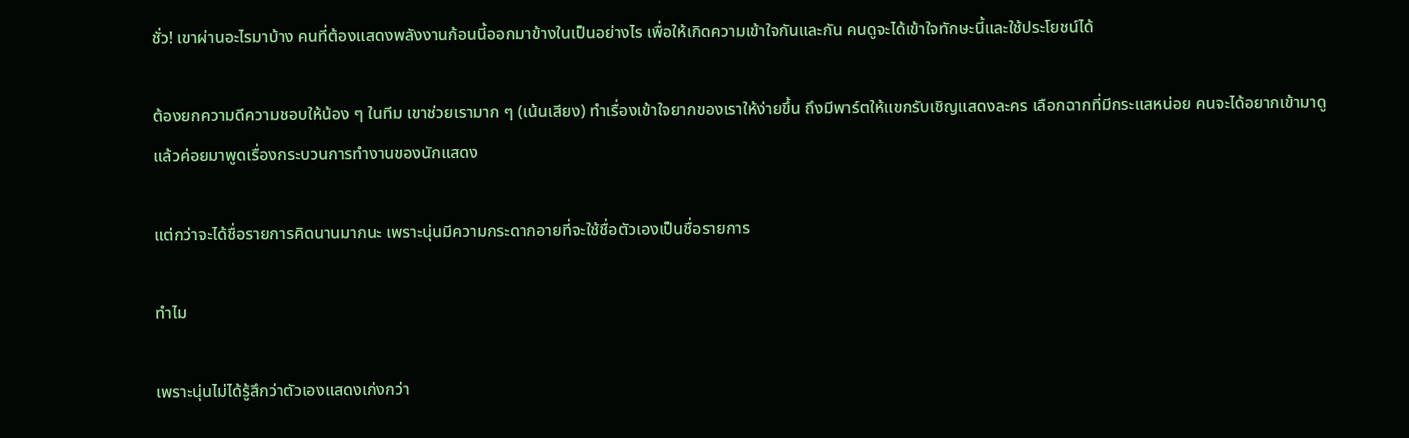ชั่ว! เขาผ่านอะไรมาบ้าง คนที่ต้องแสดงพลังงานก้อนนี้ออกมาข้างในเป็นอย่างไร เพื่อให้เกิดความเข้าใจกันและกัน คนดูจะได้เข้าใจทักษะนี้และใช้ประโยชน์ได้

ต้องยกความดีความชอบให้น้อง ๆ ในทีม เขาช่วยเรามาก ๆ (เน้นเสียง) ทำเรื่องเข้าใจยากของเราให้ง่ายขึ้น ถึงมีพาร์ตให้แขกรับเชิญแสดงละคร เลือกฉากที่มีกระแสหน่อย คนจะได้อยากเข้ามาดู แล้วค่อยมาพูดเรื่องกระบวนการทำงานของนักแสดง

แต่กว่าจะได้ชื่อรายการคิดนานมากนะ เพราะนุ่นมีความกระดากอายที่จะใช้ชื่อตัวเองเป็นชื่อรายการ

ทำไม

เพราะนุ่นไม่ได้รู้สึกว่าตัวเองแสดงเก่งกว่า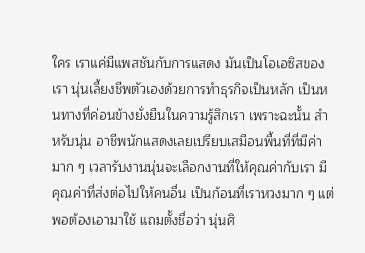ใคร เราแค่มีแพสชันกับการแสดง มันเป็นโอเอซิสของเรา นุ่นเลี้ยงชีพตัวเองด้วยการทำธุรกิจเป็นหลัก เป็นหนทางที่ค่อนข้างยั่งยืนในความรู้สึกเรา เพราะฉะนั้น สำหรับนุ่น อาชีพนักแสดงเลยเปรียบเสมือนพื้นที่ที่มีค่ามาก ๆ เวลารับงานนุ่นจะเลือกงานที่ให้คุณค่ากับเรา มีคุณค่าที่ส่งต่อไปให้คนอื่น เป็นก้อนที่เราหวงมาก ๆ แต่พอต้องเอามาใช้ แถมตั้งชื่อว่า นุ่นศิ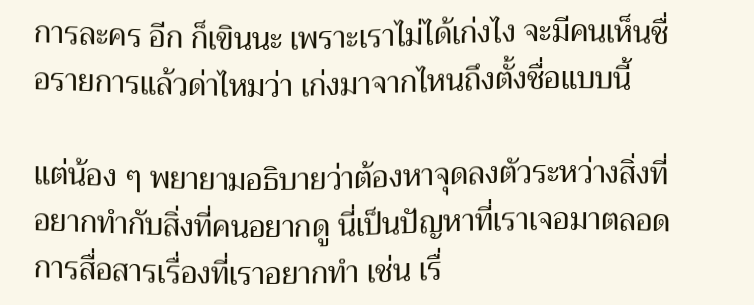การละคร อีก ก็เขินนะ เพราะเราไม่ได้เก่งไง จะมีคนเห็นชื่อรายการแล้วด่าไหมว่า เก่งมาจากไหนถึงตั้งชื่อแบบนี้

แต่น้อง ๆ พยายามอธิบายว่าต้องหาจุดลงตัวระหว่างสิ่งที่อยากทำกับสิ่งที่คนอยากดู นี่เป็นปัญหาที่เราเจอมาตลอด การสื่อสารเรื่องที่เราอยากทำ เช่น เรื่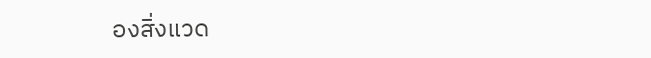องสิ่งแวด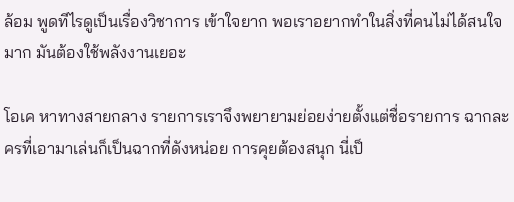ล้อม พูดทีไรดูเป็นเรื่องวิชาการ เข้าใจยาก พอเราอยากทำในสิ่งที่คนไม่ได้สนใจมาก มันต้องใช้พลังงานเยอะ

โอเค หาทางสายกลาง รายการเราจึงพยายามย่อยง่ายตั้งแต่ชื่อรายการ ฉากละครที่เอามาเล่นก็เป็นฉากที่ดังหน่อย การคุยต้องสนุก นี่เป็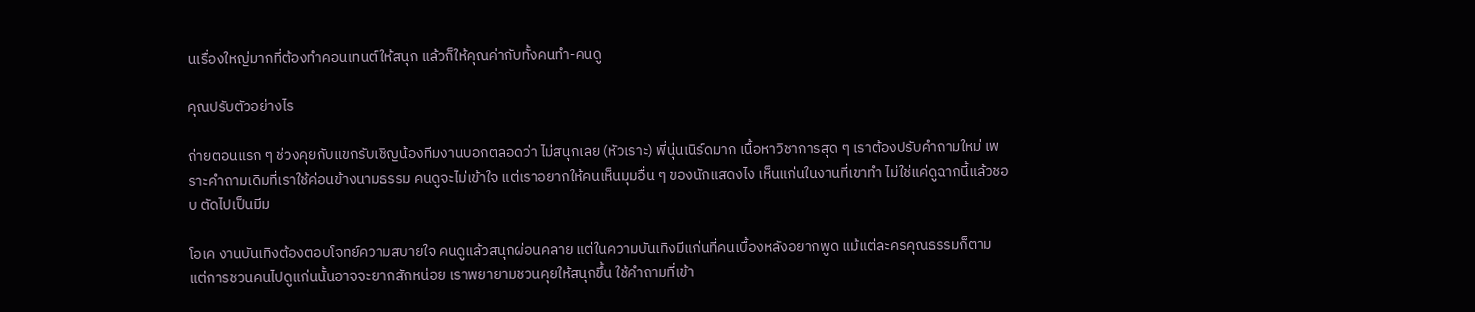นเรื่องใหญ่มากที่ต้องทำคอนเทนต์ให้สนุก แล้วก็ให้คุณค่ากับทั้งคนทำ-คนดู

คุณปรับตัวอย่างไร

ถ่ายตอนแรก ๆ ช่วงคุยกับแขกรับเชิญน้องทีมงานบอกตลอดว่า ไม่สนุกเลย (หัวเราะ) พี่นุ่นเนิร์ดมาก เนื้อหาวิชาการสุด ๆ เราต้องปรับคำถามใหม่ เพราะคำถามเดิมที่เราใช้ค่อนข้างนามธรรม คนดูจะไม่เข้าใจ แต่เราอยากให้คนเห็นมุมอื่น ๆ ของนักแสดงไง เห็นแก่นในงานที่เขาทำ ไม่ใช่แค่ดูฉากนี้แล้วชอบ ตัดไปเป็นมีม

โอเค งานบันเทิงต้องตอบโจทย์ความสบายใจ คนดูแล้วสนุกผ่อนคลาย แต่ในความบันเทิงมีแก่นที่คนเบื้องหลังอยากพูด แม้แต่ละครคุณธรรมก็ตาม แต่การชวนคนไปดูแก่นนั้นอาจจะยากสักหน่อย เราพยายามชวนคุยให้สนุกขึ้น ใช้คำถามที่เข้า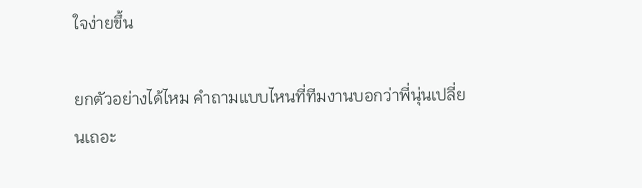ใจง่ายขึ้น

ยกตัวอย่างได้ไหม คำถามแบบไหนที่ทีมงานบอกว่าพี่นุ่นเปลี่ยนเถอะ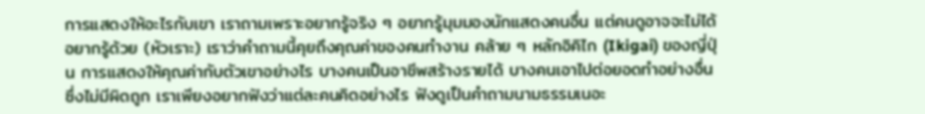การแสดงให้อะไรกับเขา เราถามเพราะอยากรู้จริง ๆ อยากรู้มุมมองนักแสดงคนอื่น แต่คนดูอาจจะไม่ได้อยากรู้ด้วย (หัวเราะ) เราว่าคำถามนี้คุยถึงคุณค่าของคนทำงาน คล้าย ๆ หลักอิคิไก (Ikigai) ของญี่ปุ่น การแสดงให้คุณค่ากับตัวเขาอย่างไร บางคนเป็นอาชีพสร้างรายได้ บางคนเอาไปต่อยอดทำอย่างอื่น ซึ่งไม่มีผิดถูก เราเพียงอยากฟังว่าแต่ละคนคิดอย่างไร ฟังดูเป็นคำถามนามธรรมเนอะ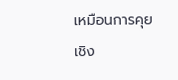เหมือนการคุยเชิง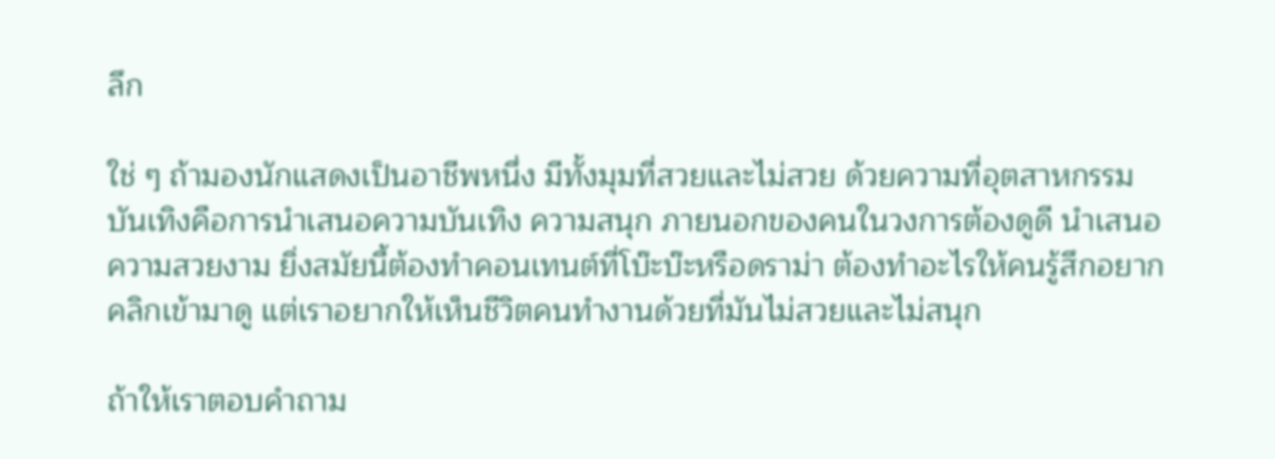ลึก

ใช่ ๆ ถ้ามองนักแสดงเป็นอาชีพหนึ่ง มีทั้งมุมที่สวยและไม่สวย ด้วยความที่อุตสาหกรรมบันเทิงคือการนำเสนอความบันเทิง ความสนุก ภายนอกของคนในวงการต้องดูดี นำเสนอความสวยงาม ยิ่งสมัยนี้ต้องทำคอนเทนต์ที่โบ๊ะบ๊ะหรือดราม่า ต้องทำอะไรให้คนรู้สึกอยากคลิกเข้ามาดู แต่เราอยากให้เห็นชีวิตคนทำงานด้วยที่มันไม่สวยและไม่สนุก

ถ้าให้เราตอบคำถาม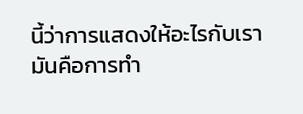นี้ว่าการแสดงให้อะไรกับเรา มันคือการทำ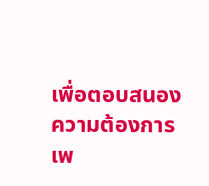เพื่อตอบสนองความต้องการ เพ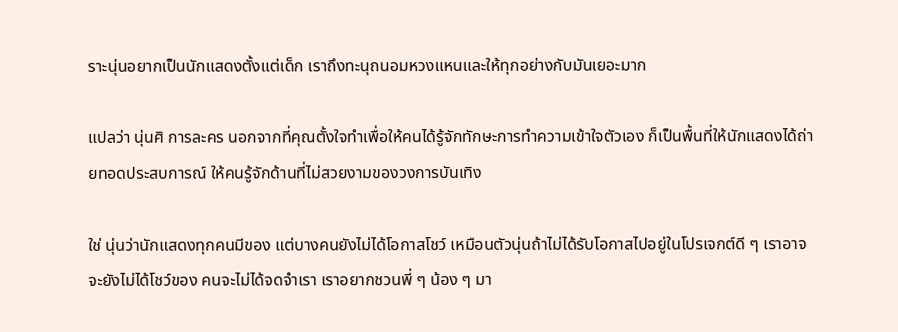ราะนุ่นอยากเป็นนักแสดงตั้งแต่เด็ก เราถึงทะนุถนอมหวงแหนและให้ทุกอย่างกับมันเยอะมาก

แปลว่า นุ่นศิ การละคร นอกจากที่คุณตั้งใจทำเพื่อให้คนได้รู้จักทักษะการทำความเข้าใจตัวเอง ก็เป็นพื้นที่ให้นักแสดงได้ถ่ายทอดประสบการณ์ ให้คนรู้จักด้านที่ไม่สวยงามของวงการบันเทิง

ใช่ นุ่นว่านักแสดงทุกคนมีของ แต่บางคนยังไม่ได้โอกาสโชว์ เหมือนตัวนุ่นถ้าไม่ได้รับโอกาสไปอยู่ในโปรเจกต์ดี ๆ เราอาจจะยังไม่ได้โชว์ของ คนจะไม่ได้จดจำเรา เราอยากชวนพี่ ๆ น้อง ๆ มา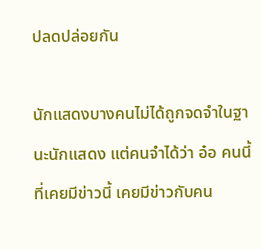ปลดปล่อยกัน

นักแสดงบางคนไม่ได้ถูกจดจำในฐานะนักแสดง แต่คนจำได้ว่า อ๋อ คนนี้ที่เคยมีข่าวนี้ เคยมีข่าวกับคน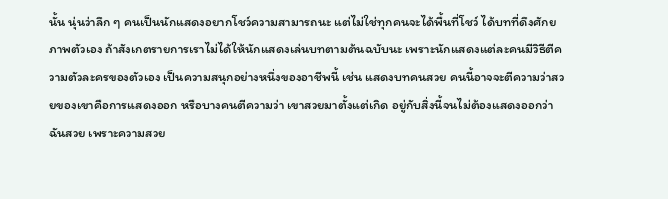นั้น นุ่นว่าลึก ๆ คนเป็นนักแสดงอยากโชว์ความสามารถนะ แต่ไม่ใช่ทุกคนจะได้พื้นที่โชว์ ได้บทที่ดึงศักยภาพตัวเอง ถ้าสังเกตรายการเราไม่ได้ให้นักแสดงเล่นบทตามต้นฉบับนะ เพราะนักแสดงแต่ละคนมีวิธีตีความตัวละครของตัวเอง เป็นความสนุกอย่างหนึ่งของอาชีพนี้ เช่น แสดงบทคนสวย คนนี้อาจจะตีความว่าสวยของเขาคือการแสดงออก หรือบางคนตีความว่า เขาสวยมาตั้งแต่เกิด อยู่กับสิ่งนี้จนไม่ต้องแสดงออกว่าฉันสวย เพราะความสวย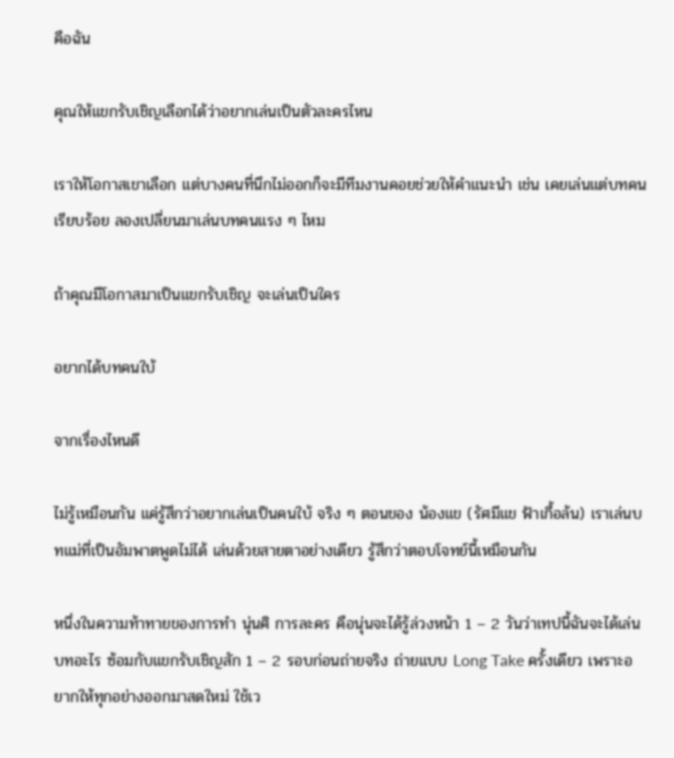คือฉัน

คุณให้แขกรับเชิญเลือกได้ว่าอยากเล่นเป็นตัวละครไหน

เราให้โอกาสเขาเลือก แต่บางคนที่นึกไม่ออกก็จะมีทีมงานคอยช่วยให้คำแนะนำ เช่น เคยเล่นแต่บทคนเรียบร้อย ลองเปลี่ยนมาเล่นบทคนแรง ๆ ไหม

ถ้าคุณมีโอกาสมาเป็นแขกรับเชิญ จะเล่นเป็นใคร

อยากได้บทคนใบ้

จากเรื่องไหนดี

ไม่รู้เหมือนกัน แค่รู้สึกว่าอยากเล่นเป็นคนใบ้ จริง ๆ ตอนของ น้องแข (รัศมีแข ฟ้าเกื้อล้น) เราเล่นบทแม่ที่เป็นอัมพาตพูดไม่ได้ เล่นด้วยสายตาอย่างเดียว รู้สึกว่าตอบโจทย์นี้เหมือนกัน

หนึ่งในความท้าทายของการทำ นุ่นศิ การละคร คือนุ่นจะได้รู้ล่วงหน้า 1 – 2 วันว่าเทปนี้ฉันจะได้เล่นบทอะไร ซ้อมกับแขกรับเชิญสัก 1 – 2 รอบก่อนถ่ายจริง ถ่ายแบบ Long Take ครั้งเดียว เพราะอยากให้ทุกอย่างออกมาสดใหม่ ใช้เว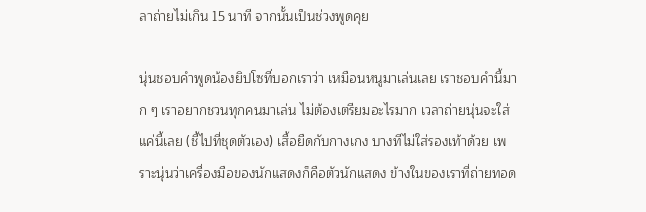ลาถ่ายไม่เกิน 15 นาที จากนั้นเป็นช่วงพูดคุย

นุ่นชอบคำพูดน้องยิปโซที่บอกเราว่า เหมือนหนูมาเล่นเลย เราชอบคำนี้มาก ๆ เราอยากชวนทุกคนมาเล่น ไม่ต้องเตรียมอะไรมาก เวลาถ่ายนุ่นจะใส่แค่นี้เลย (ชี้ไปที่ชุดตัวเอง) เสื้อยืดกับกางเกง บางทีไม่ใส่รองเท้าด้วย เพราะนุ่นว่าเครื่องมือของนักแสดงก็คือตัวนักแสดง ข้างในของเราที่ถ่ายทอด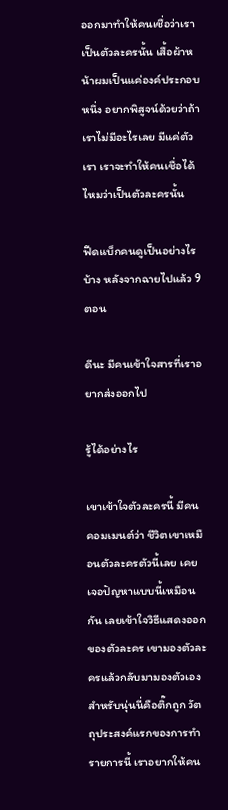ออกมาทำให้คนเชื่อว่าเราเป็นตัวละครนั้น เสื้อผ้าหน้าผมเป็นแค่องค์ประกอบหนึ่ง อยากพิสูจน์ด้วยว่าถ้าเราไม่มีอะไรเลย มีแค่ตัวเรา เราจะทำให้คนเชื่อได้ไหมว่าเป็นตัวละครนั้น

ฟีดแบ็กคนดูเป็นอย่างไรบ้าง หลังจากฉายไปแล้ว 9 ตอน

ดีนะ มีคนเข้าใจสารที่เราอยากส่งออกไป

รู้ได้อย่างไร

เขาเข้าใจตัวละครนี้ มีคนคอมเมนต์ว่า ชีวิตเขาเหมือนตัวละครตัวนี้เลย เคยเจอปัญหาแบบนี้เหมือนกัน เลยเข้าใจวิธีแสดงออกของตัวละคร เขามองตัวละครแล้วกลับมามองตัวเอง สำหรับนุ่นนี่คือติ๊กถูก วัตถุประสงค์แรกของการทำรายการนี้ เราอยากให้คน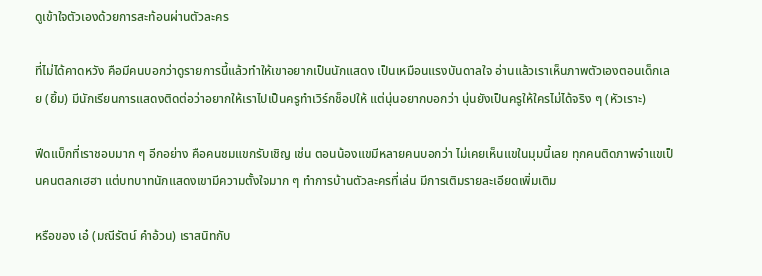ดูเข้าใจตัวเองด้วยการสะท้อนผ่านตัวละคร

ที่ไม่ได้คาดหวัง คือมีคนบอกว่าดูรายการนี้แล้วทำให้เขาอยากเป็นนักแสดง เป็นเหมือนแรงบันดาลใจ อ่านแล้วเราเห็นภาพตัวเองตอนเด็กเลย (ยิ้ม) มีนักเรียนการแสดงติดต่อว่าอยากให้เราไปเป็นครูทำเวิร์กช็อปให้ แต่นุ่นอยากบอกว่า นุ่นยังเป็นครูให้ใครไม่ได้จริง ๆ (หัวเราะ)

ฟีดแบ็กที่เราชอบมาก ๆ อีกอย่าง คือคนชมแขกรับเชิญ เช่น ตอนน้องแขมีหลายคนบอกว่า ไม่เคยเห็นแขในมุมนี้เลย ทุกคนติดภาพจำแขเป็นคนตลกเฮฮา แต่บทบาทนักแสดงเขามีความตั้งใจมาก ๆ ทำการบ้านตัวละครที่เล่น มีการเติมรายละเอียดเพิ่มเติม

หรือของ เอ๋ (มณีรัตน์ คำอ้วน) เราสนิทกับ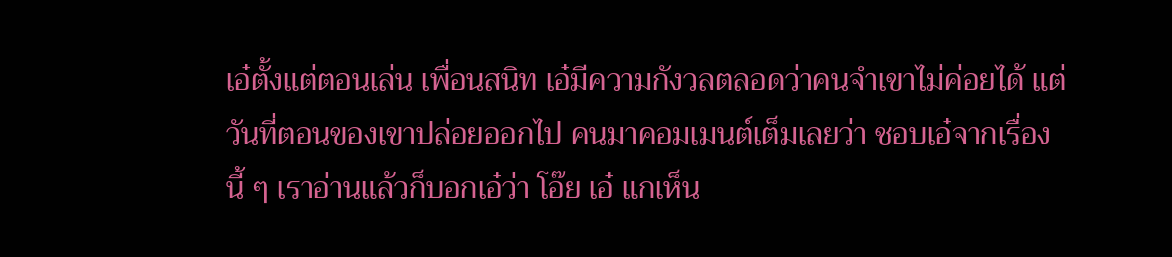เอ๋ตั้งแต่ตอนเล่น เพื่อนสนิท เอ๋มีความกังวลตลอดว่าคนจำเขาไม่ค่อยได้ แต่วันที่ตอนของเขาปล่อยออกไป คนมาคอมเมนต์เต็มเลยว่า ชอบเอ๋จากเรื่องนี้ ๆ เราอ่านแล้วก็บอกเอ๋ว่า โอ๊ย เอ๋ แกเห็น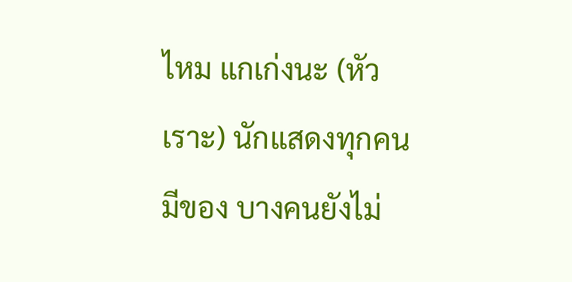ไหม แกเก่งนะ (หัวเราะ) นักแสดงทุกคนมีของ บางคนยังไม่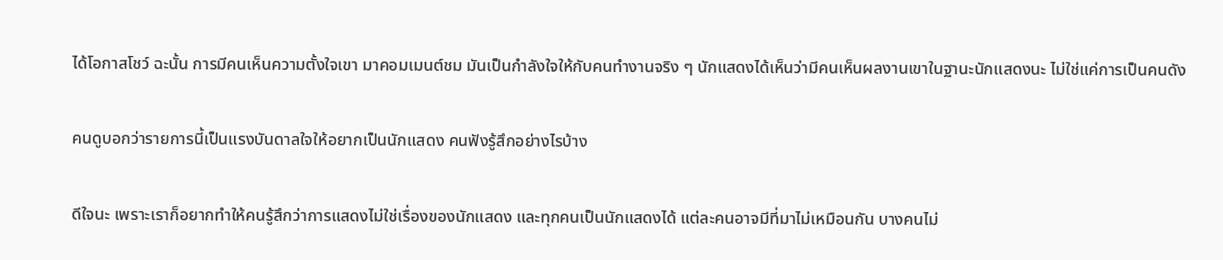ได้โอกาสโชว์ ฉะนั้น การมีคนเห็นความตั้งใจเขา มาคอมเมนต์ชม มันเป็นกำลังใจให้กับคนทำงานจริง ๆ นักแสดงได้เห็นว่ามีคนเห็นผลงานเขาในฐานะนักแสดงนะ ไม่ใช่แค่การเป็นคนดัง

คนดูบอกว่ารายการนี้เป็นแรงบันดาลใจให้อยากเป็นนักแสดง คนฟังรู้สึกอย่างไรบ้าง

ดีใจนะ เพราะเราก็อยากทำให้คนรู้สึกว่าการแสดงไม่ใช่เรื่องของนักแสดง และทุกคนเป็นนักแสดงได้ แต่ละคนอาจมีที่มาไม่เหมือนกัน บางคนไม่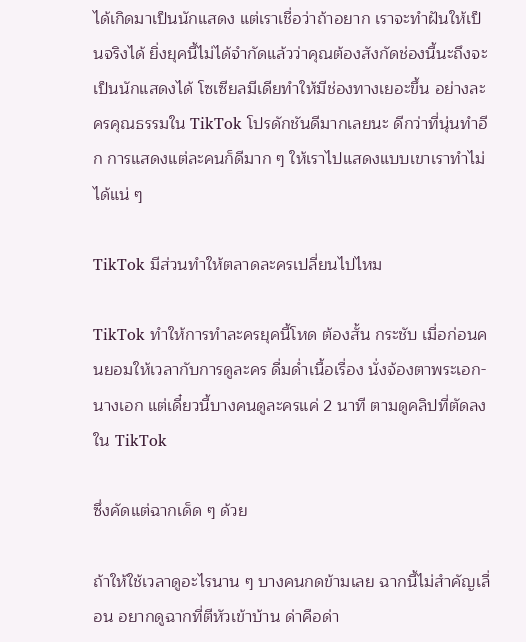ได้เกิดมาเป็นนักแสดง แต่เราเชื่อว่าถ้าอยาก เราจะทำฝันให้เป็นจริงได้ ยิ่งยุคนี้ไม่ได้จำกัดแล้วว่าคุณต้องสังกัดช่องนี้นะถึงจะเป็นนักแสดงได้ โซเซียลมีเดียทำให้มีช่องทางเยอะขึ้น อย่างละครคุณธรรมใน TikTok โปรดักชันดีมากเลยนะ ดีกว่าที่นุ่นทำอีก การแสดงแต่ละคนก็ดีมาก ๆ ให้เราไปแสดงแบบเขาเราทำไม่ได้แน่ ๆ

TikTok มีส่วนทำให้ตลาดละครเปลี่ยนไปไหม

TikTok ทำให้การทำละครยุคนี้โหด ต้องสั้น กระชับ เมื่อก่อนคนยอมให้เวลากับการดูละคร ดื่มด่ำเนื้อเรื่อง นั่งจ้องตาพระเอก-นางเอก แต่เดี๋ยวนี้บางคนดูละครแค่ 2 นาที ตามดูคลิปที่ตัดลงใน TikTok

ซึ่งคัดแต่ฉากเด็ด ๆ ด้วย

ถ้าให้ใช้เวลาดูอะไรนาน ๆ บางคนกดข้ามเลย ฉากนี้ไม่สำคัญเลื่อน อยากดูฉากที่ตีหัวเข้าบ้าน ด่าคือด่า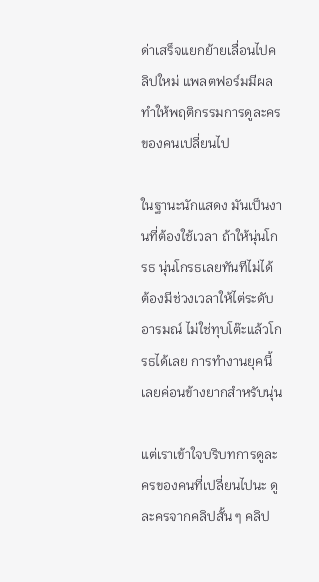ด่าเสร็จแยกย้ายเลื่อนไปคลิปใหม่ แพลตฟอร์มมีผลทำให้พฤติกรรมการดูละครของคนเปลี่ยนไป

ในฐานะนักแสดง มันเป็นงานที่ต้องใช้เวลา ถ้าให้นุ่นโกรธ นุ่นโกรธเลยทันทีไม่ได้ ต้องมีช่วงเวลาให้ไต่ระดับอารมณ์ ไม่ใช่ทุบโต๊ะแล้วโกรธได้เลย การทำงานยุคนี้เลยค่อนข้างยากสำหรับนุ่น

แต่เราเข้าใจบริบทการดูละครของคนที่เปลี่ยนไปนะ ดูละครจากคลิปสั้น ๆ คลิป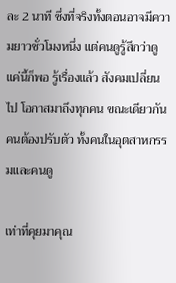ละ 2 นาที ซึ่งที่จริงทั้งตอนอาจมีความยาวชั่วโมงหนึ่ง แต่คนดูรู้สึกว่าดูแค่นี้ก็พอ รู้เรื่องแล้ว สังคมเปลี่ยนไป โอกาสมาถึงทุกคน ขณะเดียวกันคนต้องปรับตัว ทั้งคนในอุตสาหกรรมและคนดู

เท่าที่คุยมาคุณ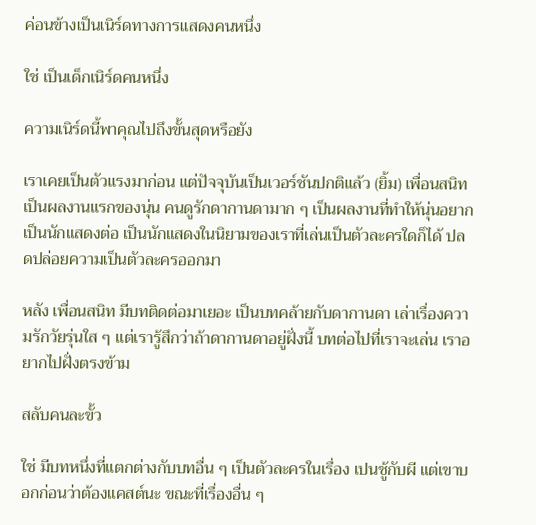ค่อนข้างเป็นเนิร์ดทางการแสดงคนหนึ่ง

ใช่ เป็นเด็กเนิร์ดคนหนึ่ง

ความเนิร์ดนี้พาคุณไปถึงขั้นสุดหรือยัง

เราเคยเป็นตัวแรงมาก่อน แต่ปัจจุบันเป็นเวอร์ชันปกติแล้ว (ยิ้ม) เพื่อนสนิท เป็นผลงานแรกของนุ่น คนดูรักดากานดามาก ๆ เป็นผลงานที่ทำให้นุ่นอยากเป็นนักแสดงต่อ เป็นนักแสดงในนิยามของเราที่เล่นเป็นตัวละครใดก็ได้ ปลดปล่อยความเป็นตัวละครออกมา

หลัง เพื่อนสนิท มีบทติดต่อมาเยอะ เป็นบทคล้ายกับดากานดา เล่าเรื่องความรักวัยรุ่นใส ๆ แต่เรารู้สึกว่าถ้าดากานดาอยู่ฝั่งนี้ บทต่อไปที่เราจะเล่น เราอยากไปฝั่งตรงข้าม

สลับคนละขั้ว

ใช่ มีบทหนึ่งที่แตกต่างกับบทอื่น ๆ เป็นตัวละครในเรื่อง เปนชู้กับผี แต่เขาบอกก่อนว่าต้องแคสต์นะ ขณะที่เรื่องอื่น ๆ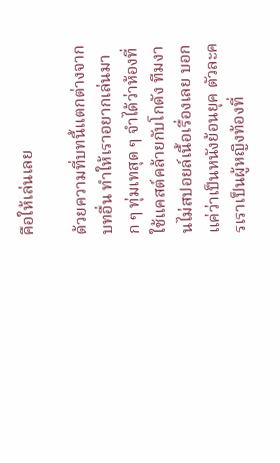คือให้เล่นเลย

ด้วยความที่บทนี้แตกต่างจากบทอื่น ทำให้เราอยากเล่นมาก ๆ ทุ่มเทสุด ๆ จำได้ว่าห้องที่ใช้แคสต์คล้ายกับโกดัง ทีมงานไม่สปอยล์เนื้อเรื่องเลย บอกแค่ว่าเป็นหนังย้อนยุค ตัวละครเราเป็นผู้หญิงท้องที่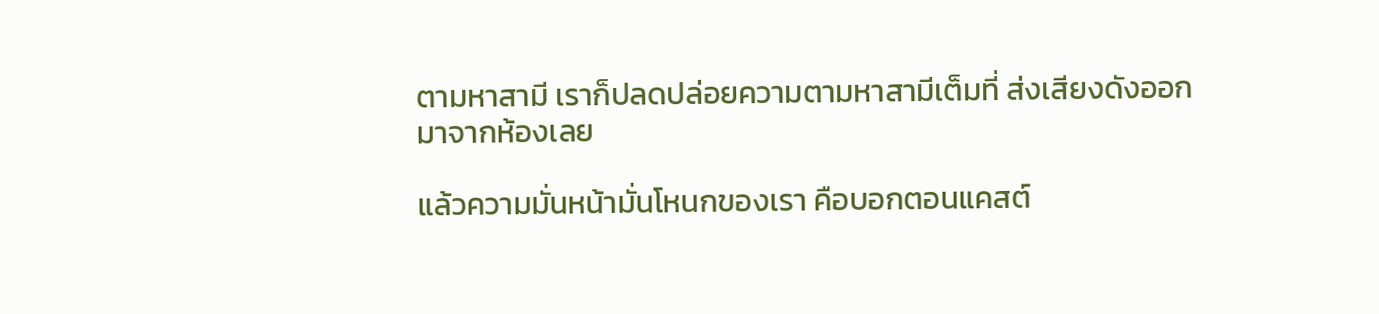ตามหาสามี เราก็ปลดปล่อยความตามหาสามีเต็มที่ ส่งเสียงดังออกมาจากห้องเลย

แล้วความมั่นหน้ามั่นโหนกของเรา คือบอกตอนแคสต์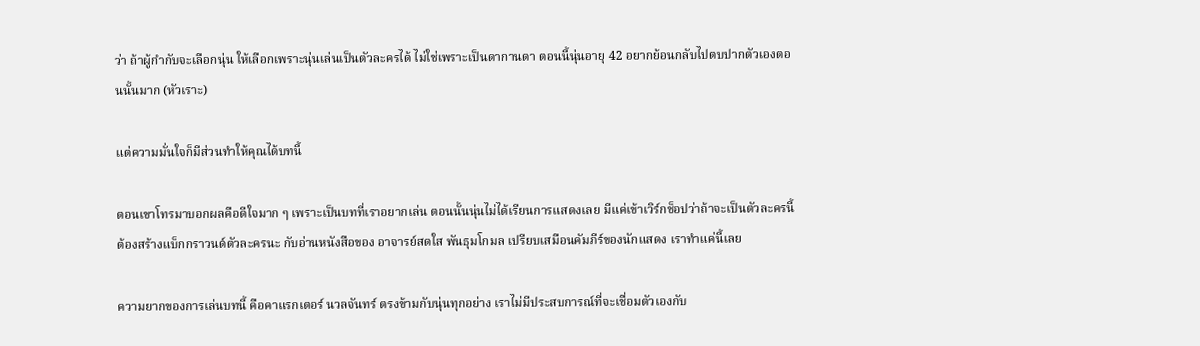ว่า ถ้าผู้กำกับจะเลือกนุ่น ให้เลือกเพราะนุ่นเล่นเป็นตัวละครได้ ไม่ใช่เพราะเป็นดากานดา ตอนนี้นุ่นอายุ 42 อยากย้อนกลับไปตบปากตัวเองตอนนั้นมาก (หัวเราะ)

แต่ความมั่นใจก็มีส่วนทำให้คุณได้บทนี้

ตอนเขาโทรมาบอกผลคือดีใจมาก ๆ เพราะเป็นบทที่เราอยากเล่น ตอนนั้นนุ่นไม่ได้เรียนการแสดงเลย มีแค่เข้าเวิร์กช็อปว่าถ้าจะเป็นตัวละครนี้ ต้องสร้างแบ็กกราวนด์ตัวละครนะ กับอ่านหนังสือของ อาจารย์สดใส พันธุมโกมล เปรียบเสมือนคัมภีร์ของนักแสดง เราทำแค่นี้เลย

ความยากของการเล่นบทนี้ คือคาแรกเตอร์ นวลจันทร์ ตรงข้ามกับนุ่นทุกอย่าง เราไม่มีประสบการณ์ที่จะเชื่อมตัวเองกับ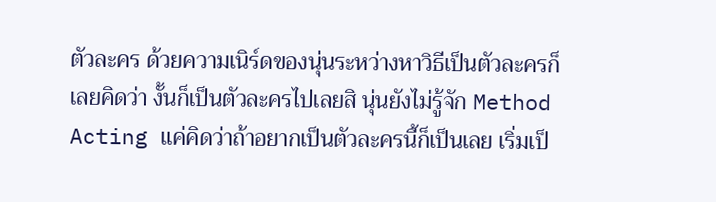ตัวละคร ด้วยความเนิร์ดของนุ่นระหว่างหาวิธีเป็นตัวละครก็เลยคิดว่า งั้นก็เป็นตัวละครไปเลยสิ นุ่นยังไม่รู้จัก Method Acting แค่คิดว่าถ้าอยากเป็นตัวละครนี้ก็เป็นเลย เริ่มเป็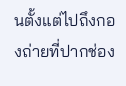นตั้งแต่ไปถึงกองถ่ายที่ปากช่อง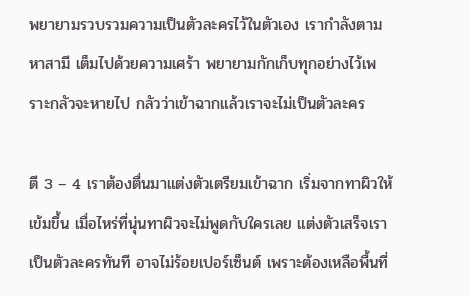พยายามรวบรวมความเป็นตัวละครไว้ในตัวเอง เรากำลังตามหาสามี เต็มไปด้วยความเศร้า พยายามกักเก็บทุกอย่างไว้เพราะกลัวจะหายไป กลัวว่าเข้าฉากแล้วเราจะไม่เป็นตัวละคร

ตี 3 – 4 เราต้องตื่นมาแต่งตัวเตรียมเข้าฉาก เริ่มจากทาผิวให้เข้มขึ้น เมื่อไหร่ที่นุ่นทาผิวจะไม่พูดกับใครเลย แต่งตัวเสร็จเราเป็นตัวละครทันที อาจไม่ร้อยเปอร์เซ็นต์ เพราะต้องเหลือพื้นที่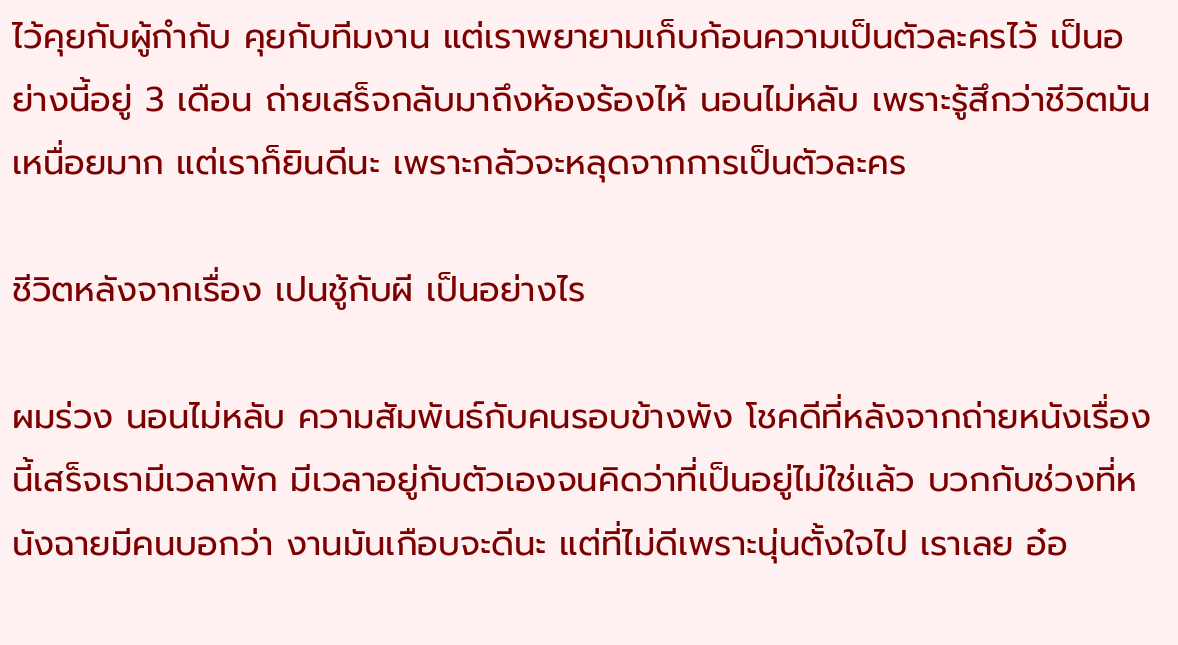ไว้คุยกับผู้กำกับ คุยกับทีมงาน แต่เราพยายามเก็บก้อนความเป็นตัวละครไว้ เป็นอย่างนี้อยู่ 3 เดือน ถ่ายเสร็จกลับมาถึงห้องร้องไห้ นอนไม่หลับ เพราะรู้สึกว่าชีวิตมันเหนื่อยมาก แต่เราก็ยินดีนะ เพราะกลัวจะหลุดจากการเป็นตัวละคร

ชีวิตหลังจากเรื่อง เปนชู้กับผี เป็นอย่างไร

ผมร่วง นอนไม่หลับ ความสัมพันธ์กับคนรอบข้างพัง โชคดีที่หลังจากถ่ายหนังเรื่องนี้เสร็จเรามีเวลาพัก มีเวลาอยู่กับตัวเองจนคิดว่าที่เป็นอยู่ไม่ใช่แล้ว บวกกับช่วงที่หนังฉายมีคนบอกว่า งานมันเกือบจะดีนะ แต่ที่ไม่ดีเพราะนุ่นตั้งใจไป เราเลย อ๋อ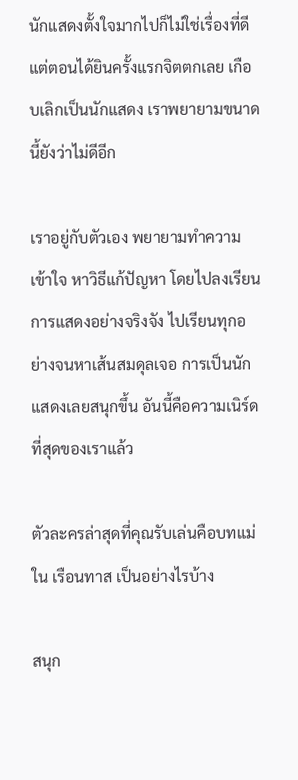นักแสดงตั้งใจมากไปก็ไม่ใช่เรื่องที่ดี แต่ตอนได้ยินครั้งแรกจิตตกเลย เกือบเลิกเป็นนักแสดง เราพยายามขนาดนี้ยังว่าไม่ดีอีก

เราอยู่กับตัวเอง พยายามทำความเข้าใจ หาวิธีแก้ปัญหา โดยไปลงเรียนการแสดงอย่างจริงจัง ไปเรียนทุกอย่างจนหาเส้นสมดุลเจอ การเป็นนักแสดงเลยสนุกขึ้น อันนี้คือความเนิร์ดที่สุดของเราแล้ว

ตัวละครล่าสุดที่คุณรับเล่นคือบทแม่ใน เรือนทาส เป็นอย่างไรบ้าง

สนุก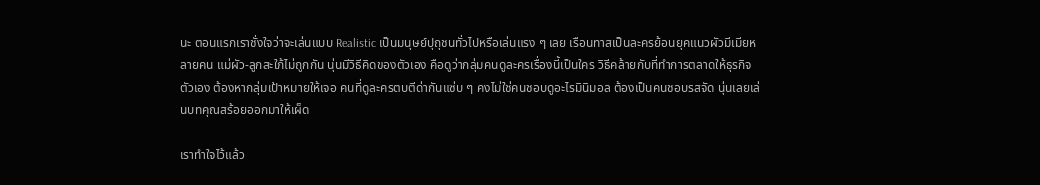นะ ตอนแรกเราชั่งใจว่าจะเล่นแบบ Realistic เป็นมนุษย์ปุถุชนทั่วไปหรือเล่นแรง ๆ เลย เรือนทาสเป็นละครย้อนยุคแนวผัวมีเมียหลายคน แม่ผัว-ลูกสะใภ้ไม่ถูกกัน นุ่นมีวิธีคิดของตัวเอง คือดูว่ากลุ่มคนดูละครเรื่องนี้เป็นใคร วิธีคล้ายกับที่ทำการตลาดให้ธุรกิจตัวเอง ต้องหากลุ่มเป้าหมายให้เจอ คนที่ดูละครตบตีด่ากันแซ่บ ๆ คงไม่ใช่คนชอบดูอะไรมินิมอล ต้องเป็นคนชอบรสจัด นุ่นเลยเล่นบทคุณสร้อยออกมาให้เผ็ด

เราทำใจไว้แล้ว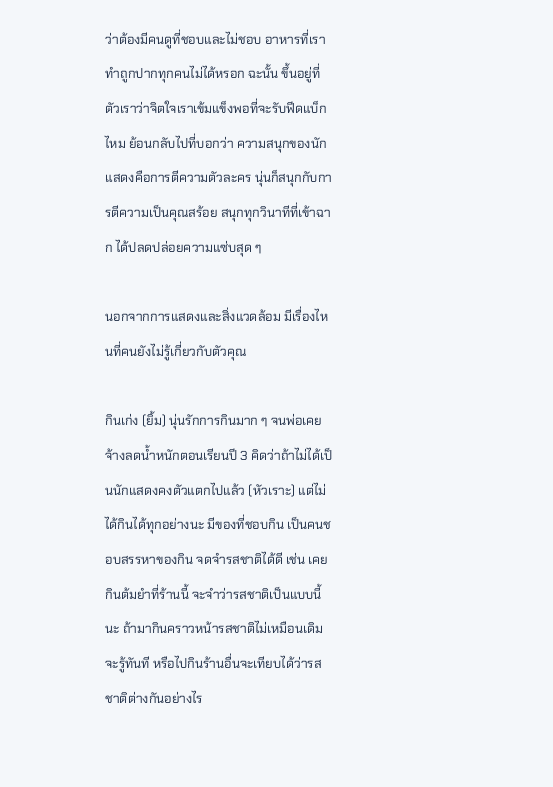ว่าต้องมีคนดูที่ชอบและไม่ชอบ อาหารที่เราทำถูกปากทุกคนไม่ได้หรอก ฉะนั้น ขึ้นอยู่ที่ตัวเราว่าจิตใจเราเข้มแข็งพอที่จะรับฟีดแบ็กไหม ย้อนกลับไปที่บอกว่า ความสนุกของนักแสดงคือการตีความตัวละคร นุ่นก็สนุกกับการตีความเป็นคุณสร้อย สนุกทุกวินาทีที่เข้าฉาก ได้ปลดปล่อยความแซ่บสุด ๆ

นอกจากการแสดงและสิ่งแวดล้อม มีเรื่องไหนที่คนยังไม่รู้เกี่ยวกับตัวคุณ

กินเก่ง (ยิ้ม) นุ่นรักการกินมาก ๆ จนพ่อเคยจ้างลดน้ำหนักตอนเรียนปี 3 คิดว่าถ้าไม่ได้เป็นนักแสดงคงตัวแตกไปแล้ว (หัวเราะ) แต่ไม่ได้กินได้ทุกอย่างนะ มีของที่ชอบกิน เป็นคนชอบสรรหาของกิน จดจำรสชาติได้ดี เช่น เคยกินต้มยำที่ร้านนี้ จะจำว่ารสชาติเป็นแบบนี้นะ ถ้ามากินคราวหน้ารสชาติไม่เหมือนเดิมจะรู้ทันที หรือไปกินร้านอื่นจะเทียบได้ว่ารสชาติต่างกันอย่างไร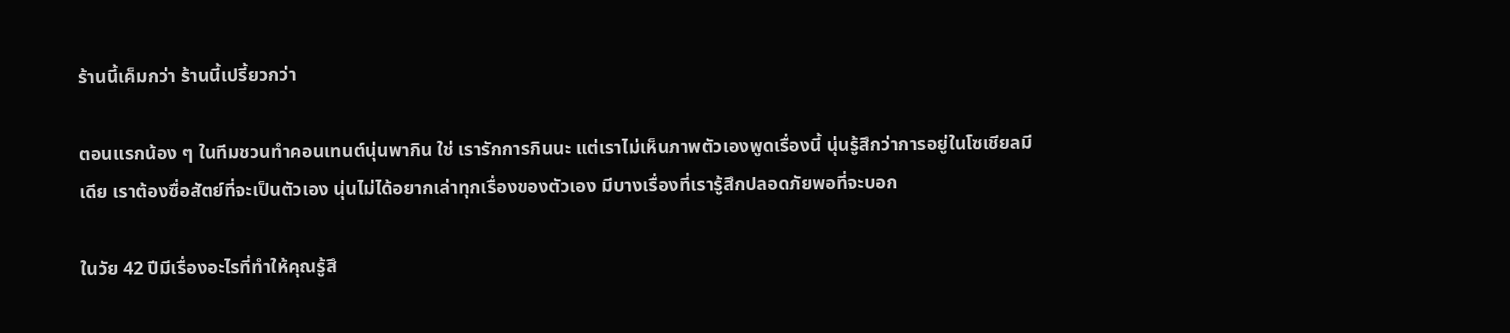ร้านนี้เค็มกว่า ร้านนี้เปรี้ยวกว่า

ตอนแรกน้อง ๆ ในทีมชวนทำคอนเทนต์นุ่นพากิน ใช่ เรารักการกินนะ แต่เราไม่เห็นภาพตัวเองพูดเรื่องนี้ นุ่นรู้สึกว่าการอยู่ในโซเชียลมีเดีย เราต้องซื่อสัตย์ที่จะเป็นตัวเอง นุ่นไม่ได้อยากเล่าทุกเรื่องของตัวเอง มีบางเรื่องที่เรารู้สึกปลอดภัยพอที่จะบอก

ในวัย 42 ปีมีเรื่องอะไรที่ทำให้คุณรู้สึ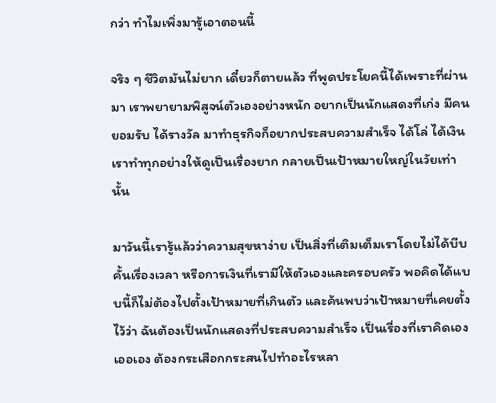กว่า ทำไมเพิ่งมารู้เอาตอนนี้

จริง ๆ ชีวิตมันไม่ยาก เดี๋ยวก็ตายแล้ว ที่พูดประโยคนี้ได้เพราะที่ผ่านมา เราพยายามพิสูจน์ตัวเองอย่างหนัก อยากเป็นนักแสดงที่เก่ง มีคนยอมรับ ได้รางวัล มาทำธุรกิจก็อยากประสบความสำเร็จ ได้โล่ ได้เงิน เราทำทุกอย่างให้ดูเป็นเรื่องยาก กลายเป็นเป้าหมายใหญ่ในวัยเท่านั้น

มาวันนี้เรารู้แล้วว่าความสุขหาง่าย เป็นสิ่งที่เติมเต็มเราโดยไม่ได้บีบคั้นเรื่องเวลา หรือการเงินที่เรามีให้ตัวเองและครอบครัว พอคิดได้แบบนี้ก็ไม่ต้องไปตั้งเป้าหมายที่เกินตัว และค้นพบว่าเป้าหมายที่เคยตั้งไว้ว่า ฉันต้องเป็นนักแสดงที่ประสบความสำเร็จ เป็นเรื่องที่เราคิดเองเออเอง ต้องกระเสือกกระสนไปทำอะไรหลา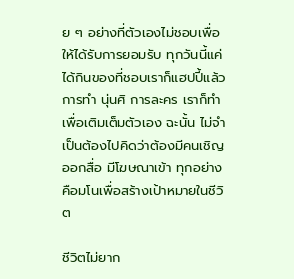ย ๆ อย่างที่ตัวเองไม่ชอบเพื่อให้ได้รับการยอมรับ ทุกวันนี้แค่ได้กินของที่ชอบเราก็แฮปปี้แล้ว การทำ นุ่นศิ การละคร เราก็ทําเพื่อเติมเต็มตัวเอง ฉะนั้น ไม่จำเป็นต้องไปคิดว่าต้องมีคนเชิญออกสื่อ มีโฆษณาเข้า ทุกอย่างคือมโนเพื่อสร้างเป้าหมายในชีวิต

ชีวิตไม่ยาก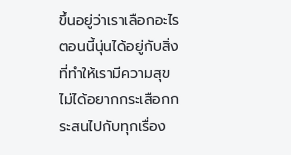ขึ้นอยู่ว่าเราเลือกอะไร ตอนนี้นุ่นได้อยู่กับสิ่งที่ทำให้เรามีความสุข ไม่ได้อยากกระเสือกกระสนไปกับทุกเรื่อง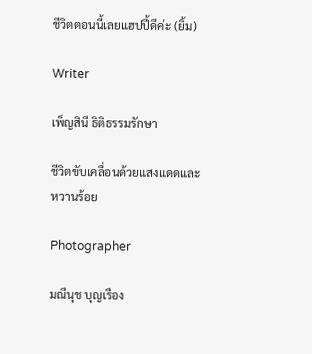ชีวิตตอนนี้เลยแฮปปี้ดีค่ะ (ยิ้ม)

Writer

เพ็ญสินี ธิติธรรมรักษา

ชีวิตขับเคลื่อนด้วยแสงแดดและหวานร้อย

Photographer

มณีนุช บุญเรือง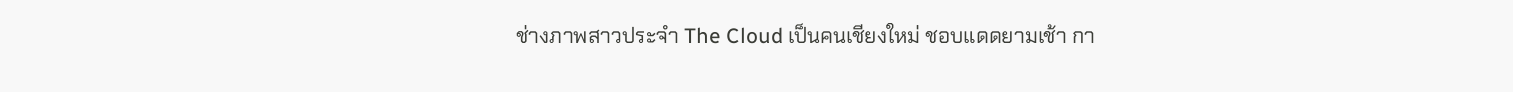ช่างภาพสาวประจำ The Cloud เป็นคนเชียงใหม่ ชอบแดดยามเช้า กา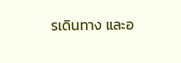รเดินทาง และอ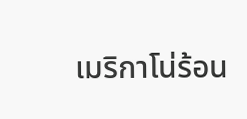เมริกาโน่ร้อน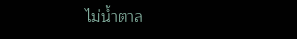ไม่น้ำตาล